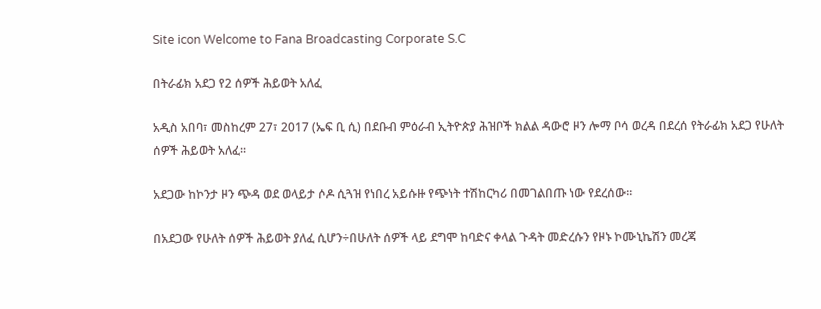Site icon Welcome to Fana Broadcasting Corporate S.C

በትራፊክ አደጋ የ2 ሰዎች ሕይወት አለፈ

አዲስ አበባ፣ መስከረም 27፣ 2017 (ኤፍ ቢ ሲ) በደቡብ ምዕራብ ኢትዮጵያ ሕዝቦች ክልል ዳውሮ ዞን ሎማ ቦሳ ወረዳ በደረሰ የትራፊክ አደጋ የሁለት ሰዎች ሕይወት አለፈ፡፡

አደጋው ከኮንታ ዞን ጭዳ ወደ ወላይታ ሶዶ ሲጓዝ የነበረ አይሱዙ የጭነት ተሽከርካሪ በመገልበጡ ነው የደረሰው፡፡

በአደጋው የሁለት ሰዎች ሕይወት ያለፈ ሲሆን÷በሁለት ሰዎች ላይ ደግሞ ከባድና ቀላል ጉዳት መድረሱን የዞኑ ኮሙኒኬሽን መረጃ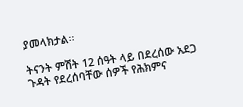ያመላክታል፡፡

ትናንት ምሽት 12 ሰዓት ላይ በደረሰው አደጋ ጉዳት የደረሰባቸው ሰዎች የሕክምና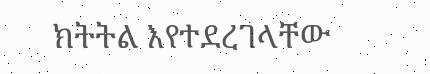ክትትል እየተደረገላቸው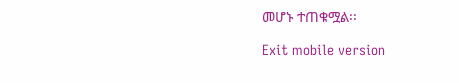መሆኑ ተጠቁሟል፡፡

Exit mobile version